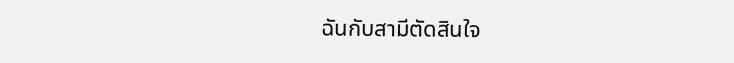ฉันกับสามีตัดสินใจ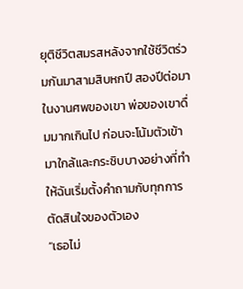ยุติชีวิตสมรสหลังจากใช้ชีวิตร่วมกันมาสามสิบหกปี สองปีต่อมา ในงานศพของเขา พ่อของเขาดื่มมากเกินไป ก่อนจะโน้มตัวเข้ามาใกล้และกระซิบบางอย่างที่ทำให้ฉันเริ่มตั้งคำถามกับทุกการตัดสินใจของตัวเอง
“เธอไม่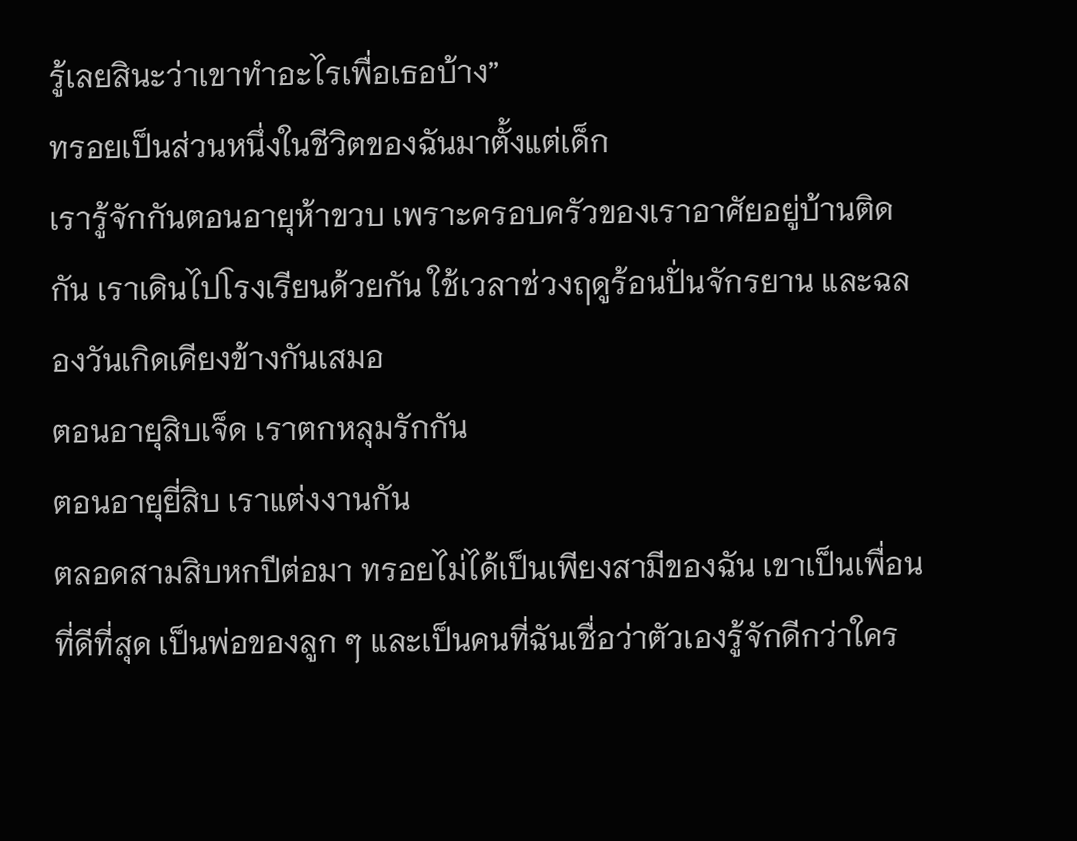รู้เลยสินะว่าเขาทำอะไรเพื่อเธอบ้าง”
ทรอยเป็นส่วนหนึ่งในชีวิตของฉันมาตั้งแต่เด็ก
เรารู้จักกันตอนอายุห้าขวบ เพราะครอบครัวของเราอาศัยอยู่บ้านติดกัน เราเดินไปโรงเรียนด้วยกัน ใช้เวลาช่วงฤดูร้อนปั่นจักรยาน และฉลองวันเกิดเคียงข้างกันเสมอ
ตอนอายุสิบเจ็ด เราตกหลุมรักกัน
ตอนอายุยี่สิบ เราแต่งงานกัน
ตลอดสามสิบหกปีต่อมา ทรอยไม่ได้เป็นเพียงสามีของฉัน เขาเป็นเพื่อนที่ดีที่สุด เป็นพ่อของลูก ๆ และเป็นคนที่ฉันเชื่อว่าตัวเองรู้จักดีกว่าใคร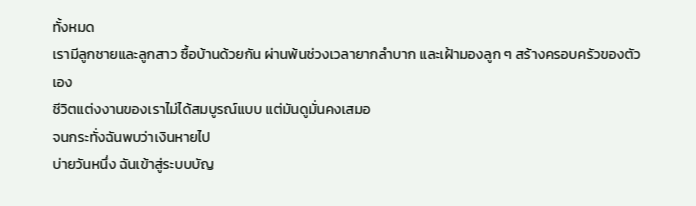ทั้งหมด
เรามีลูกชายและลูกสาว ซื้อบ้านด้วยกัน ผ่านพ้นช่วงเวลายากลำบาก และเฝ้ามองลูก ๆ สร้างครอบครัวของตัวเอง
ชีวิตแต่งงานของเราไม่ได้สมบูรณ์แบบ แต่มันดูมั่นคงเสมอ
จนกระทั่งฉันพบว่าเงินหายไป
บ่ายวันหนึ่ง ฉันเข้าสู่ระบบบัญ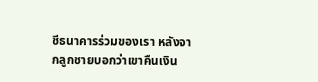ชีธนาคารร่วมของเรา หลังจากลูกชายบอกว่าเขาคืนเงิน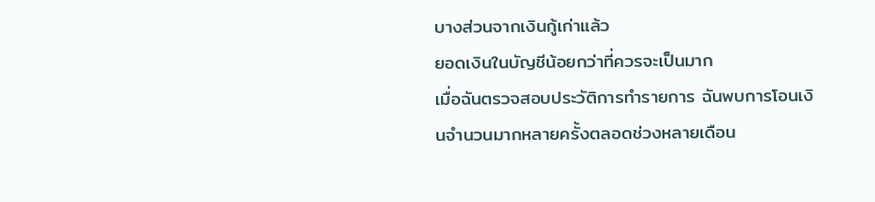บางส่วนจากเงินกู้เก่าแล้ว
ยอดเงินในบัญชีน้อยกว่าที่ควรจะเป็นมาก
เมื่อฉันตรวจสอบประวัติการทำรายการ ฉันพบการโอนเงินจำนวนมากหลายครั้งตลอดช่วงหลายเดือน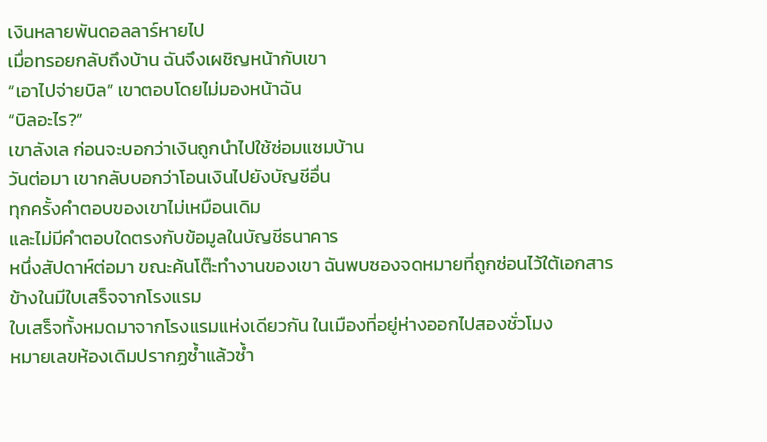เงินหลายพันดอลลาร์หายไป
เมื่อทรอยกลับถึงบ้าน ฉันจึงเผชิญหน้ากับเขา
“เอาไปจ่ายบิล” เขาตอบโดยไม่มองหน้าฉัน
“บิลอะไร?”
เขาลังเล ก่อนจะบอกว่าเงินถูกนำไปใช้ซ่อมแซมบ้าน
วันต่อมา เขากลับบอกว่าโอนเงินไปยังบัญชีอื่น
ทุกครั้งคำตอบของเขาไม่เหมือนเดิม
และไม่มีคำตอบใดตรงกับข้อมูลในบัญชีธนาคาร
หนึ่งสัปดาห์ต่อมา ขณะค้นโต๊ะทำงานของเขา ฉันพบซองจดหมายที่ถูกซ่อนไว้ใต้เอกสาร
ข้างในมีใบเสร็จจากโรงแรม
ใบเสร็จทั้งหมดมาจากโรงแรมแห่งเดียวกัน ในเมืองที่อยู่ห่างออกไปสองชั่วโมง
หมายเลขห้องเดิมปรากฏซ้ำแล้วซ้ำ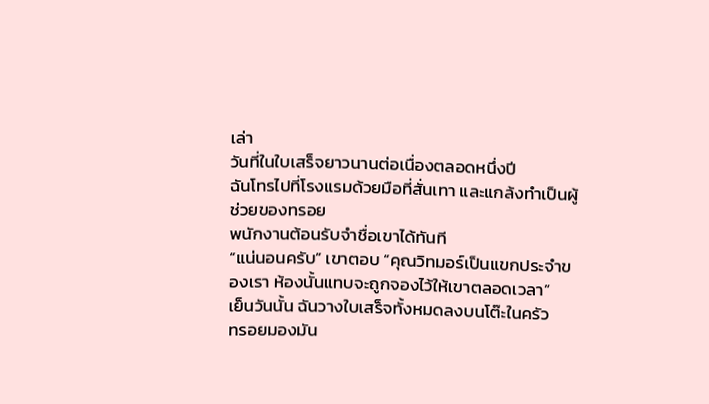เล่า
วันที่ในใบเสร็จยาวนานต่อเนื่องตลอดหนึ่งปี
ฉันโทรไปที่โรงแรมด้วยมือที่สั่นเทา และแกล้งทำเป็นผู้ช่วยของทรอย
พนักงานต้อนรับจำชื่อเขาได้ทันที
“แน่นอนครับ” เขาตอบ “คุณวิทมอร์เป็นแขกประจำของเรา ห้องนั้นแทบจะถูกจองไว้ให้เขาตลอดเวลา”
เย็นวันนั้น ฉันวางใบเสร็จทั้งหมดลงบนโต๊ะในครัว
ทรอยมองมัน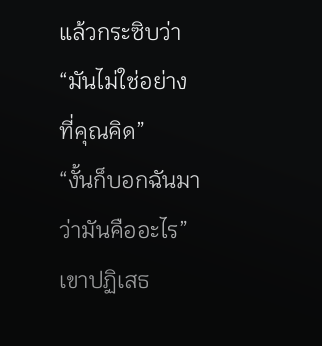แล้วกระซิบว่า
“มันไม่ใช่อย่างที่คุณคิด”
“งั้นก็บอกฉันมาว่ามันคืออะไร”
เขาปฏิเสธ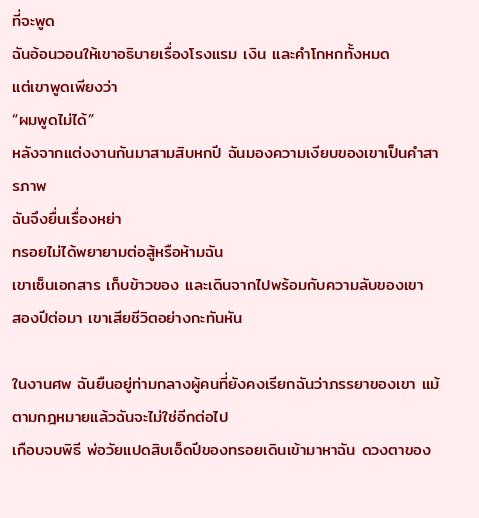ที่จะพูด
ฉันอ้อนวอนให้เขาอธิบายเรื่องโรงแรม เงิน และคำโกหกทั้งหมด
แต่เขาพูดเพียงว่า
“ผมพูดไม่ได้”
หลังจากแต่งงานกันมาสามสิบหกปี ฉันมองความเงียบของเขาเป็นคำสารภาพ
ฉันจึงยื่นเรื่องหย่า
ทรอยไม่ได้พยายามต่อสู้หรือห้ามฉัน
เขาเซ็นเอกสาร เก็บข้าวของ และเดินจากไปพร้อมกับความลับของเขา
สองปีต่อมา เขาเสียชีวิตอย่างกะทันหัน

ในงานศพ ฉันยืนอยู่ท่ามกลางผู้คนที่ยังคงเรียกฉันว่าภรรยาของเขา แม้ตามกฎหมายแล้วฉันจะไม่ใช่อีกต่อไป
เกือบจบพิธี พ่อวัยแปดสิบเอ็ดปีของทรอยเดินเข้ามาหาฉัน ดวงตาของ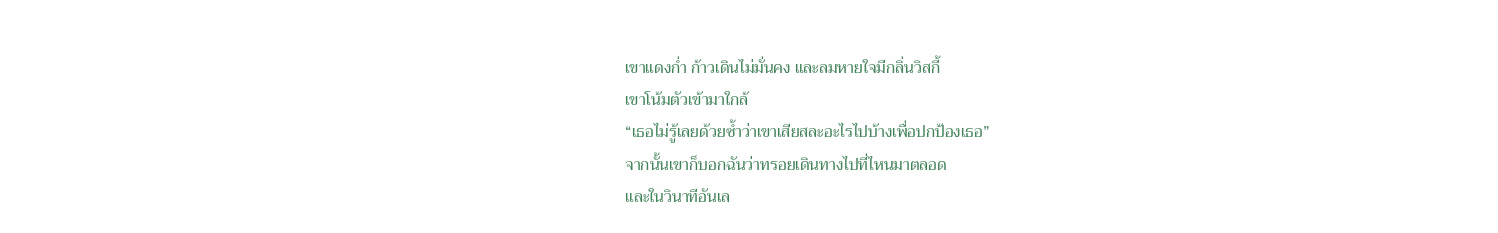เขาแดงก่ำ ก้าวเดินไม่มั่นคง และลมหายใจมีกลิ่นวิสกี้
เขาโน้มตัวเข้ามาใกล้
“เธอไม่รู้เลยด้วยซ้ำว่าเขาเสียสละอะไรไปบ้างเพื่อปกป้องเธอ”
จากนั้นเขาก็บอกฉันว่าทรอยเดินทางไปที่ไหนมาตลอด
และในวินาทีอันเล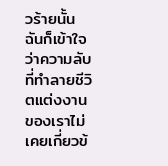วร้ายนั้น ฉันก็เข้าใจว่าความลับที่ทำลายชีวิตแต่งงานของเราไม่เคยเกี่ยวข้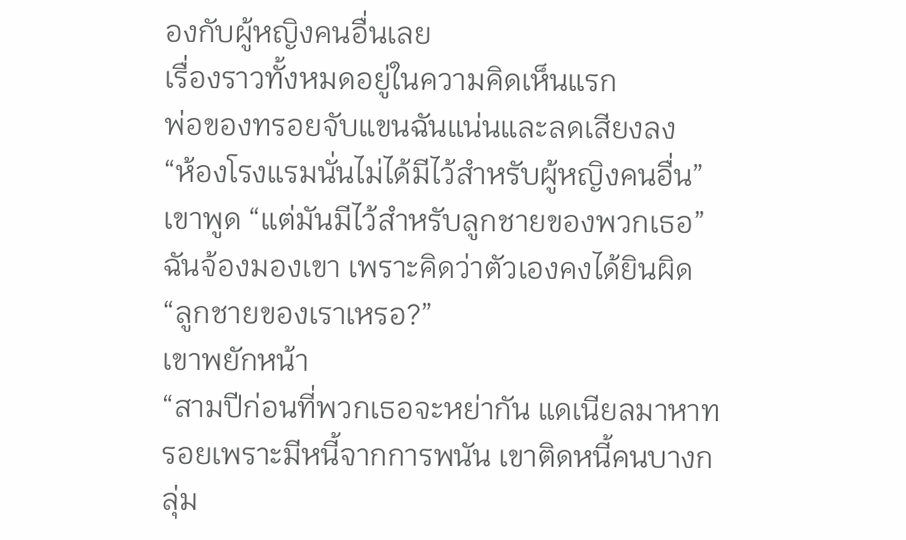องกับผู้หญิงคนอื่นเลย
เรื่องราวทั้งหมดอยู่ในความคิดเห็นแรก
พ่อของทรอยจับแขนฉันแน่นและลดเสียงลง
“ห้องโรงแรมนั่นไม่ได้มีไว้สำหรับผู้หญิงคนอื่น” เขาพูด “แต่มันมีไว้สำหรับลูกชายของพวกเธอ”
ฉันจ้องมองเขา เพราะคิดว่าตัวเองคงได้ยินผิด
“ลูกชายของเราเหรอ?”
เขาพยักหน้า
“สามปีก่อนที่พวกเธอจะหย่ากัน แดเนียลมาหาทรอยเพราะมีหนี้จากการพนัน เขาติดหนี้คนบางกลุ่ม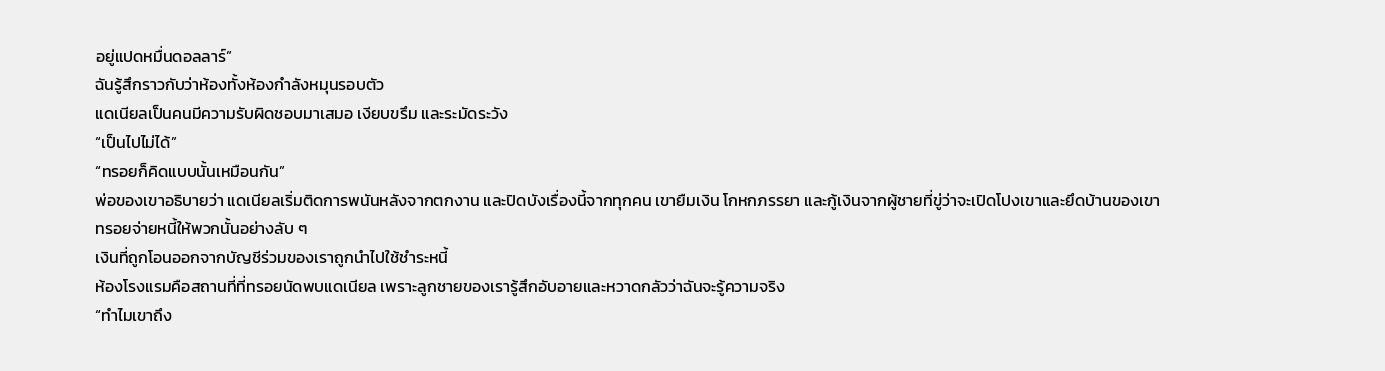อยู่แปดหมื่นดอลลาร์”
ฉันรู้สึกราวกับว่าห้องทั้งห้องกำลังหมุนรอบตัว
แดเนียลเป็นคนมีความรับผิดชอบมาเสมอ เงียบขรึม และระมัดระวัง
“เป็นไปไม่ได้”
“ทรอยก็คิดแบบนั้นเหมือนกัน”
พ่อของเขาอธิบายว่า แดเนียลเริ่มติดการพนันหลังจากตกงาน และปิดบังเรื่องนี้จากทุกคน เขายืมเงิน โกหกภรรยา และกู้เงินจากผู้ชายที่ขู่ว่าจะเปิดโปงเขาและยึดบ้านของเขา
ทรอยจ่ายหนี้ให้พวกนั้นอย่างลับ ๆ
เงินที่ถูกโอนออกจากบัญชีร่วมของเราถูกนำไปใช้ชำระหนี้
ห้องโรงแรมคือสถานที่ที่ทรอยนัดพบแดเนียล เพราะลูกชายของเรารู้สึกอับอายและหวาดกลัวว่าฉันจะรู้ความจริง
“ทำไมเขาถึง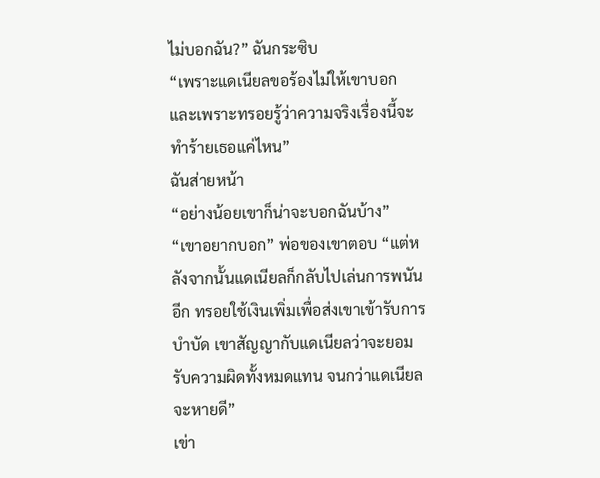ไม่บอกฉัน?” ฉันกระซิบ
“เพราะแดเนียลขอร้องไม่ให้เขาบอก และเพราะทรอยรู้ว่าความจริงเรื่องนี้จะทำร้ายเธอแค่ไหน”
ฉันส่ายหน้า
“อย่างน้อยเขาก็น่าจะบอกฉันบ้าง”
“เขาอยากบอก” พ่อของเขาตอบ “แต่หลังจากนั้นแดเนียลก็กลับไปเล่นการพนันอีก ทรอยใช้เงินเพิ่มเพื่อส่งเขาเข้ารับการบำบัด เขาสัญญากับแดเนียลว่าจะยอมรับความผิดทั้งหมดแทน จนกว่าแดเนียลจะหายดี”
เข่า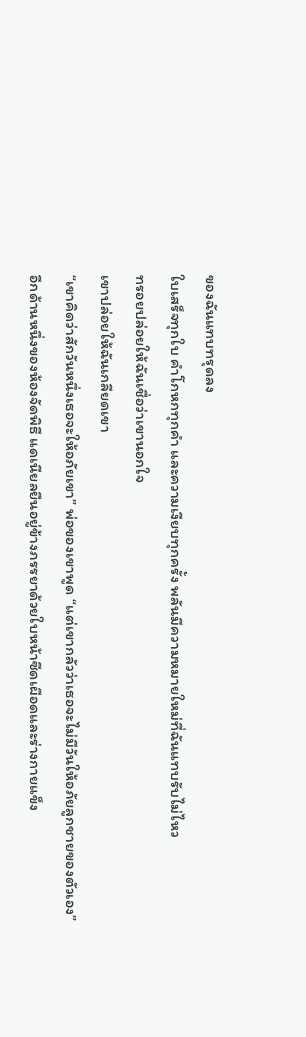ของฉันแทบทรุดลง
ใบเสร็จทุกใบ คำโกหกทุกคำ และความเงียบทุกครั้ง พลันมีความหมายใหม่ที่ฉันแทบรับไม่ไหว
ทรอยปล่อยให้ฉันเชื่อว่าเขานอกใจ
เขาปล่อยให้ฉันเกลียดเขา
“เขาคิดว่าสักวันหนึ่งเธอจะให้อภัยเขา” พ่อของเขาพูด “แต่เขากลัวว่าเธอจะไม่มีวันให้อภัยลูกชายของตัวเอง”
อีกด้านหนึ่งของห้องจัดพิธี แดเนียลยืนอยู่ข้างภรรยาด้วยใบหน้าซีดเผือดและร่างกายแข็ง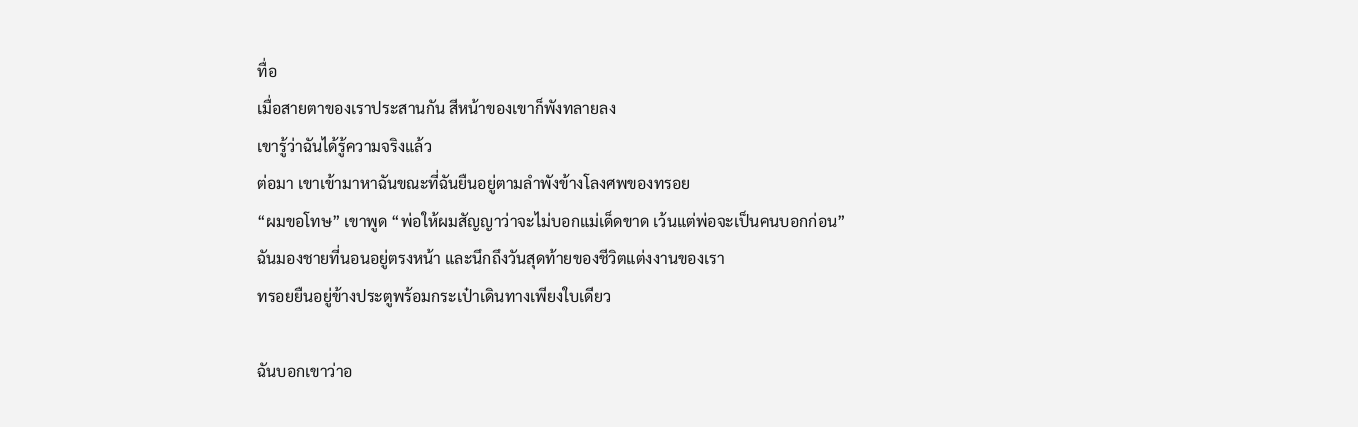ทื่อ
เมื่อสายตาของเราประสานกัน สีหน้าของเขาก็พังทลายลง
เขารู้ว่าฉันได้รู้ความจริงแล้ว
ต่อมา เขาเข้ามาหาฉันขณะที่ฉันยืนอยู่ตามลำพังข้างโลงศพของทรอย
“ผมขอโทษ” เขาพูด “พ่อให้ผมสัญญาว่าจะไม่บอกแม่เด็ดขาด เว้นแต่พ่อจะเป็นคนบอกก่อน”
ฉันมองชายที่นอนอยู่ตรงหน้า และนึกถึงวันสุดท้ายของชีวิตแต่งงานของเรา
ทรอยยืนอยู่ข้างประตูพร้อมกระเป๋าเดินทางเพียงใบเดียว

ฉันบอกเขาว่าอ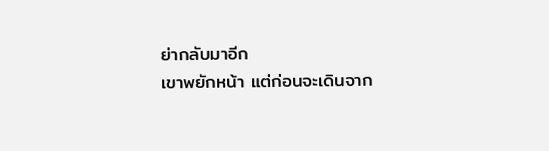ย่ากลับมาอีก
เขาพยักหน้า แต่ก่อนจะเดินจาก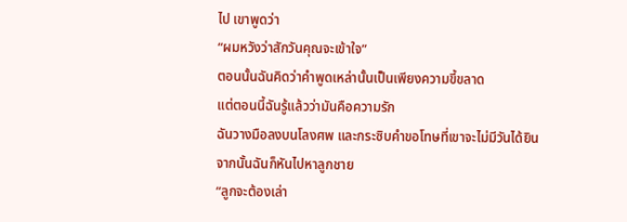ไป เขาพูดว่า
“ผมหวังว่าสักวันคุณจะเข้าใจ”
ตอนนั้นฉันคิดว่าคำพูดเหล่านั้นเป็นเพียงความขี้ขลาด
แต่ตอนนี้ฉันรู้แล้วว่ามันคือความรัก
ฉันวางมือลงบนโลงศพ และกระซิบคำขอโทษที่เขาจะไม่มีวันได้ยิน
จากนั้นฉันก็หันไปหาลูกชาย
“ลูกจะต้องเล่า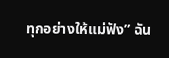ทุกอย่างให้แม่ฟัง” ฉัน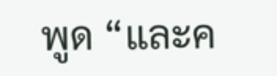พูด “และค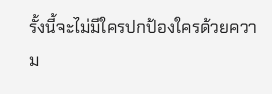รั้งนี้จะไม่มีใครปกป้องใครด้วยความ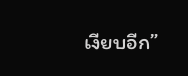เงียบอีก”